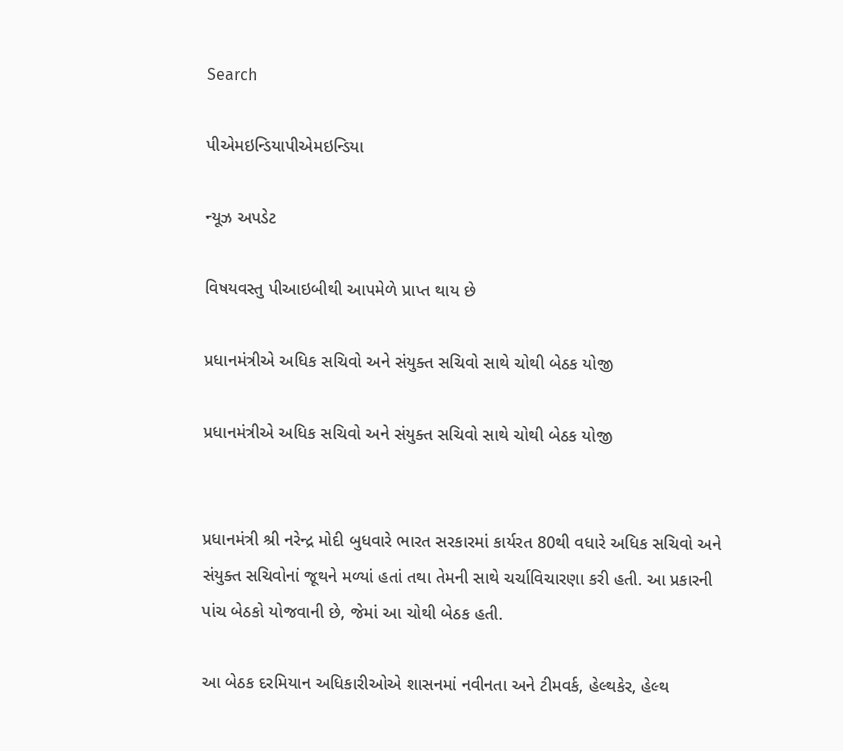Search

પીએમઇન્ડિયાપીએમઇન્ડિયા

ન્યૂઝ અપડેટ

વિષયવસ્તુ પીઆઇબીથી આપમેળે પ્રાપ્ત થાય છે

પ્રધાનમંત્રીએ અધિક સચિવો અને સંયુક્ત સચિવો સાથે ચોથી બેઠક યોજી

પ્રધાનમંત્રીએ અધિક સચિવો અને સંયુક્ત સચિવો સાથે ચોથી બેઠક યોજી


પ્રધાનમંત્રી શ્રી નરેન્દ્ર મોદી બુધવારે ભારત સરકારમાં કાર્યરત 80થી વધારે અધિક સચિવો અને સંયુક્ત સચિવોનાં જૂથને મળ્યાં હતાં તથા તેમની સાથે ચર્ચાવિચારણા કરી હતી. આ પ્રકારની પાંચ બેઠકો યોજવાની છે, જેમાં આ ચોથી બેઠક હતી.

આ બેઠક દરમિયાન અધિકારીઓએ શાસનમાં નવીનતા અને ટીમવર્ક, હેલ્થકેર, હેલ્થ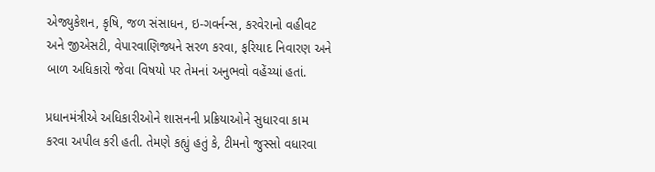એજ્યુકેશન, કૃષિ, જળ સંસાધન, ઇ-ગવર્નન્સ, કરવેરાનો વહીવટ અને જીએસટી, વેપારવાણિજ્યને સરળ કરવા, ફરિયાદ નિવારણ અને બાળ અધિકારો જેવા વિષયો પર તેમનાં અનુભવો વહેંચ્યાં હતાં.

પ્રધાનમંત્રીએ અધિકારીઓને શાસનની પ્રક્રિયાઓને સુધારવા કામ કરવા અપીલ કરી હતી. તેમણે કહ્યું હતું કે, ટીમનો જુસ્સો વધારવા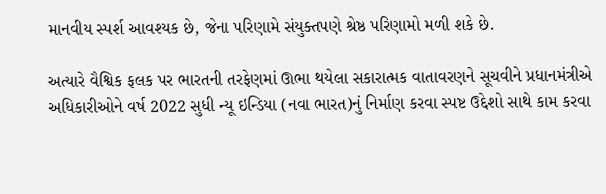માનવીય સ્પર્શ આવશ્યક છે, જેના પરિણામે સંયુક્તપણે શ્રેષ્ઠ પરિણામો મળી શકે છે.

અત્યારે વૈશ્વિક ફલક પર ભારતની તરફેણમાં ઊભા થયેલા સકારાત્મક વાતાવરણને સૂચવીને પ્રધાનમંત્રીએ અધિકારીઓને વર્ષ 2022 સુધી ન્યૂ ઇન્ડિયા (નવા ભારત)નું નિર્માણ કરવા સ્પષ્ટ ઉદ્દેશો સાથે કામ કરવા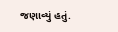જણાવ્યું હતું.